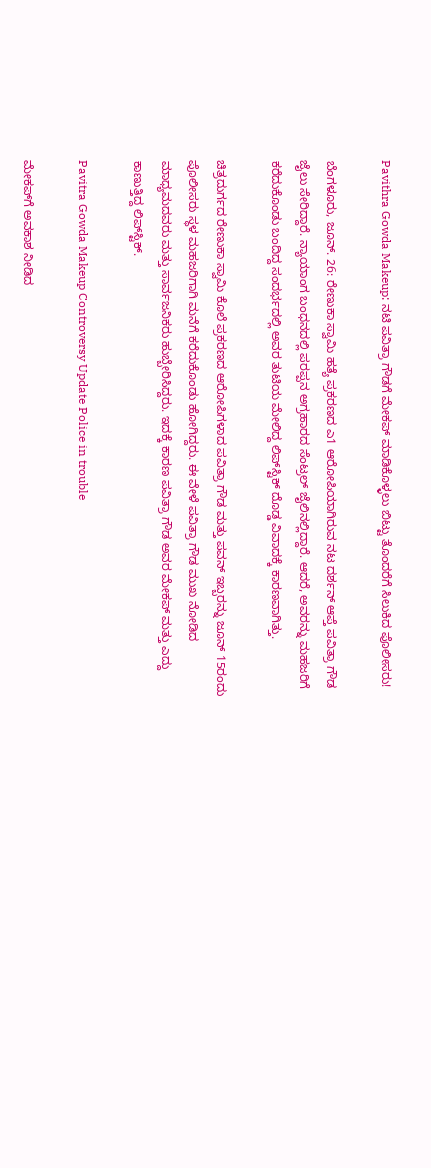Pavithra Gowda Makeup: ನಟಿ ಪವಿತ್ರಾ ಗೌಡಗೆ ಮೇಕಪ್ ಮಾಡಿಕೊಳ್ಳಲು ಬಿಟ್ಟು ತೊಂದರೆಗೆ ಸಿಲುಕಿದ ಪೊಲೀಸರು!

ಬೆಂಗಳೂರು, ಜೂನ್. 26: ರೇಣುಕಾ ಸ್ವಾಮಿ ಹತ್ಯೆ ಪ್ರಕರಣದ ಎ1 ಆರೋಪಿಯಾಗಿರುವ ನಟ ದರ್ಶನ್ ಆಪ್ತೆ ಪವಿತ್ರಾ ಗೌಡ ಜೈಲು ಸೇರಿದ್ದಾರೆ. ನ್ಯಾಯಾಂಗ ಬಂಧನದಲ್ಲಿ ಪರಪ್ಪನ ಅಗ್ರಹಾರದ ಸೆಂಟ್ರಲ್ ಜೈಲಿನಲ್ಲಿದ್ದಾರೆ. ಆದರೆ, ಅವರನ್ನು ಮಹಜರಿಗೆ ಕರೆದುಕೊಂಡು ಬಂದಿದ್ದ ಸಂದರ್ಭದಲ್ಲಿ ಅವರ ತುಟಿಯ ಮೇಲಿದ್ದ ಲಿಪ್‌ಸ್ಟಿಕ್ ದೊಡ್ಡ ವಿವಾದಕ್ಕೆ ಕಾರಣವಾಗಿತ್ತು.

ಚಿತ್ರದುರ್ಗದ ರೇಣುಕಾ ಸ್ವಾಮಿ ಕೊಲೆ ಪ್ರಕರಣದ ಆರೋಪಿಗಳಾದ ಪವಿತ್ರಾ ಗೌಡ ಮತ್ತು ಪವನ್‌ ಇಬ್ಬರನ್ನು ಜೂನ್ 15ರಂದು ಪೊಲೀಸರು ಸ್ಥಳ ಮಹಜರಿಗಾಗಿ ಮನೆಗೆ ಕರೆದುಕೊಂಡು ಹೋಗಿದ್ದರು. ಈ ವೇಳೆ ಪವಿತ್ರಾ ಗೌಡ ಮುಖ ನೋಡಿದ ಮಾಧ್ಯಮದವರು ಮತ್ತು ಸಾರ್ವಜನಿಕರು ಹುಬ್ಬೇರಿಸಿದ್ದರು. ಇದಕ್ಕೆ ಕಾರಣ ಪವಿತ್ರಾ ಗೌಡ ಅವರ ಮೇಕಪ್ ಮತ್ತು ಎದ್ದು ಕಾಣುತ್ತಿದ್ದ ಲಿಪ್‌ಸ್ಟಿಕ್.

Pavitra Gowda Makeup Controversy Update Police in trouble

ಮೇಕಪ್‌ಗೆ ಅವಕಾಶ ನೀಡಿದ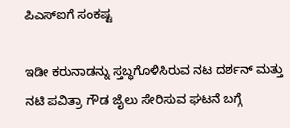ಪಿಎಸ್ಐಗೆ ಸಂಕಷ್ಟ

ಇಡೀ ಕರುನಾಡನ್ನು ಸ್ತಬ್ಧಗೊಳಿಸಿರುವ ನಟ ದರ್ಶನ್ ಮತ್ತು ನಟಿ ಪವಿತ್ರಾ ಗೌಡ ಜೈಲು ಸೇರಿಸುವ ಘಟನೆ ಬಗ್ಗೆ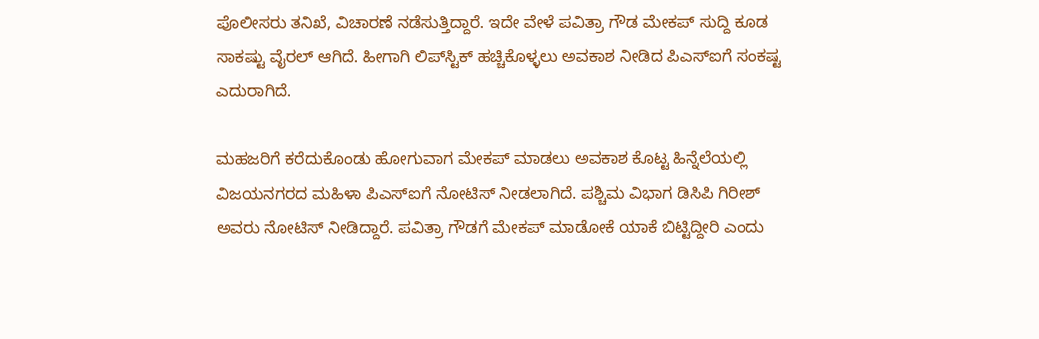ಪೊಲೀಸರು ತನಿಖೆ, ವಿಚಾರಣೆ ನಡೆಸುತ್ತಿದ್ದಾರೆ. ಇದೇ ವೇಳೆ ಪವಿತ್ರಾ ಗೌಡ ಮೇಕಪ್ ಸುದ್ದಿ ಕೂಡ ಸಾಕಷ್ಟು ವೈರಲ್ ಆಗಿದೆ. ಹೀಗಾಗಿ ಲಿಪ್‌ಸ್ಟಿಕ್ ಹಚ್ಚಿಕೊಳ್ಳಲು ಅವಕಾಶ ನೀಡಿದ ಪಿಎಸ್ಐಗೆ ಸಂಕಷ್ಟ ಎದುರಾಗಿದೆ.

ಮಹಜರಿಗೆ ಕರೆದುಕೊಂಡು ಹೋಗುವಾಗ ಮೇಕಪ್ ಮಾಡಲು ಅವಕಾಶ ಕೊಟ್ಟ ಹಿನ್ನೆಲೆಯಲ್ಲಿ ವಿಜಯನಗರದ ಮಹಿಳಾ ಪಿಎಸ್ಐಗೆ ನೋಟಿಸ್ ನೀಡಲಾಗಿದೆ. ಪಶ್ಚಿಮ ವಿಭಾಗ ಡಿಸಿಪಿ ಗಿರೀಶ್ ಅವರು ನೋಟಿಸ್ ನೀಡಿದ್ದಾರೆ. ಪವಿತ್ರಾ ಗೌಡಗೆ ಮೇಕಪ್ ಮಾಡೋಕೆ ಯಾಕೆ ಬಿಟ್ಟಿದ್ದೀರಿ ಎಂದು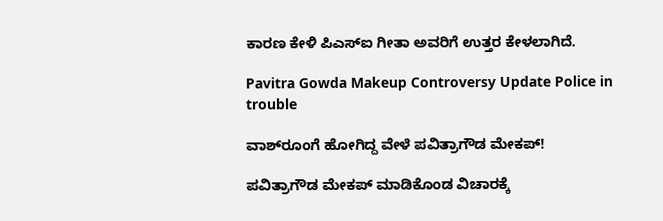ಕಾರಣ ಕೇಳಿ ಪಿಎಸ್‌ಐ ಗೀತಾ ಅವರಿಗೆ ಉತ್ತರ ಕೇಳಲಾಗಿದೆ.

Pavitra Gowda Makeup Controversy Update Police in trouble

ವಾಶ್‌ರೂಂಗೆ ಹೋಗಿದ್ದ ವೇಳೆ ಪವಿತ್ರಾಗೌಡ ಮೇಕಪ್!

ಪವಿತ್ರಾಗೌಡ ಮೇಕಪ್ ಮಾಡಿಕೊಂಡ ವಿಚಾರಕ್ಕೆ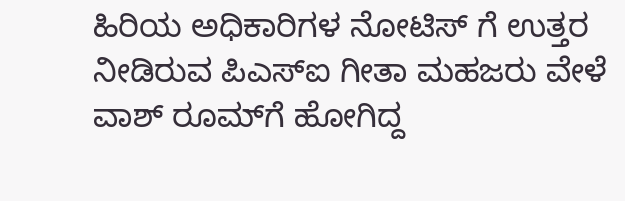ಹಿರಿಯ ಅಧಿಕಾರಿಗಳ ನೋಟಿಸ್ ಗೆ ಉತ್ತರ ನೀಡಿರುವ ಪಿಎಸ್‌ಐ ಗೀತಾ ಮಹಜರು ವೇಳೆ ವಾಶ್ ರೂಮ್‌ಗೆ ಹೋಗಿದ್ದ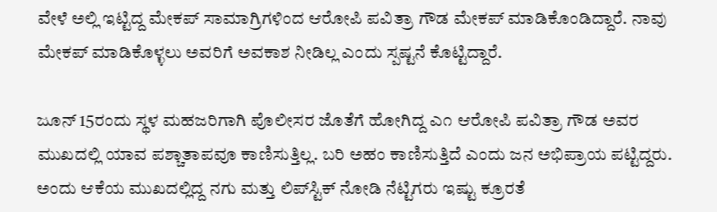ವೇಳೆ ಅಲ್ಲಿ ಇಟ್ಟಿದ್ದ ಮೇಕಪ್ ಸಾಮಾಗ್ರಿಗಳಿಂದ ಆರೋಪಿ ಪವಿತ್ರಾ ಗೌಡ ಮೇಕಪ್ ಮಾಡಿಕೊಂಡಿದ್ದಾರೆ. ನಾವು ಮೇಕಪ್‌ ಮಾಡಿಕೊಳ್ಳಲು ಅವರಿಗೆ ಅವಕಾಶ ನೀಡಿಲ್ಲ ಎಂದು ಸ್ಪಷ್ಟನೆ ಕೊಟ್ಟಿದ್ದಾರೆ.

ಜೂನ್ 15ರಂದು ಸ್ಥಳ ಮಹಜರಿಗಾಗಿ ಪೊಲೀಸರ ಜೊತೆಗೆ ಹೋಗಿದ್ದ ಎ೧ ಆರೋಪಿ ಪವಿತ್ರಾ ಗೌಡ ಅವರ ಮುಖದಲ್ಲಿ ಯಾವ ಪಶ್ಚಾತಾಪವೂ ಕಾಣಿಸುತ್ತಿಲ್ಲ. ಬರಿ ಅಹಂ ಕಾಣಿಸುತ್ತಿದೆ ಎಂದು ಜನ ಅಭಿಪ್ರಾಯ ಪಟ್ಟಿದ್ದರು. ಅಂದು ಆಕೆಯ ಮುಖದಲ್ಲಿದ್ದ ನಗು ಮತ್ತು ಲಿಪ್‌ಸ್ಟಿಕ್ ನೋಡಿ ನೆಟ್ಟಿಗರು ಇಷ್ಟು ಕ್ರೂರತೆ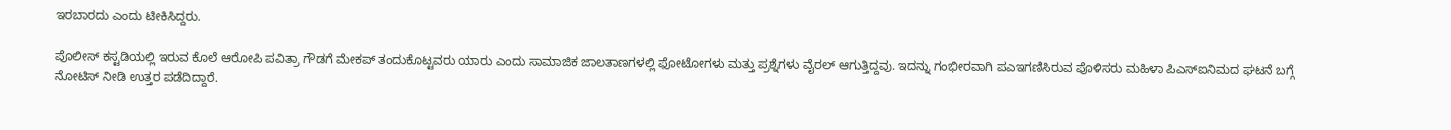ಇರಬಾರದು ಎಂದು ಟೀಕಿಸಿದ್ದರು.

ಪೊಲೀಸ್ ಕಸ್ಟಡಿಯಲ್ಲಿ ಇರುವ ಕೊಲೆ ಆರೋಪಿ ಪವಿತ್ರಾ ಗೌಡಗೆ ಮೇಕಪ್ ತಂದುಕೊಟ್ಟವರು ಯಾರು ಎಂದು ಸಾಮಾಜಿಕ ಜಾಲತಾಣಗಳಲ್ಲಿ ಫೋಟೋಗಳು ಮತ್ತು ಪ್ರಶ್ನೆಗಳು ವೈರಲ್ ಆಗುತ್ತಿದ್ದವು. ಇದನ್ನು ಗಂಭೀರವಾಗಿ ಪಎಇಗಣಿಸಿರುವ ಪೊಳಿಸರು ಮಹಿಳಾ ಪಿಎಸ್‌ಐನಿಮದ ಘಟನೆ ಬಗ್ಗೆ ನೋಟಿಸ್ ನೀಡಿ ಉತ್ತರ ಪಡೆದಿದ್ದಾರೆ.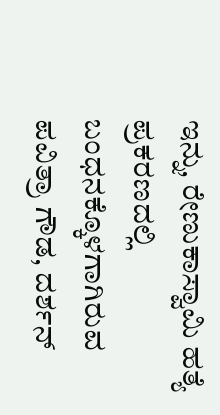ಇನ್ನು, ರೇಣುಕಾಸ್ವಾಮಿ ಹತ್ಯೆ ಪ್ರಕರಣದಲ್ಲಿ ಬಂಧನಕ್ಕೊಳಗಾಗಿರುವ ಪವಿತ್ರಾ ಗೌಡ, ದರ್ಶನ್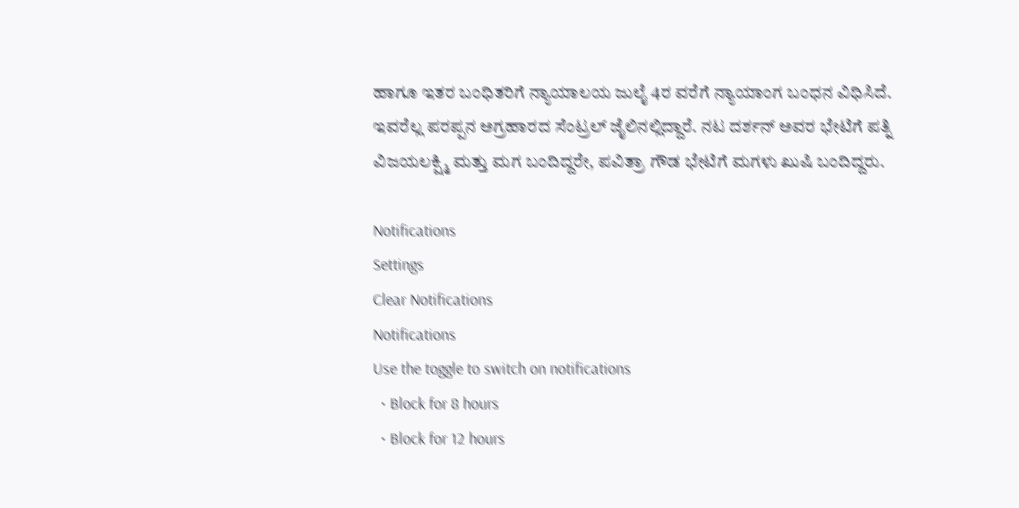ಹಾಗೂ ಇತರ ಬಂಧಿತರಿಗೆ ನ್ಯಾಯಾಲಯ ಜುಲೈ 4ರ ವರೆಗೆ ನ್ಯಾಯಾಂಗ ಬಂಧನ ವಿಧಿಸಿದೆ. ಇವರೆಲ್ಲ ಪರಪ್ಪನ ಅಗ್ರಹಾರದ ಸೆಂಟ್ರಲ್ ಜೈಲಿನಲ್ಲಿದ್ದಾರೆ. ನಟ ದರ್ಶನ್ ಅವರ ಭೇಟಿಗೆ ಪತ್ನಿ ವಿಜಯಲಕ್ಷ್ಮಿ ಮತ್ತು ಮಗ ಬಂದಿದ್ದರೇ, ಪವಿತ್ರಾ ಗೌಡ ಭೇಟಿಗೆ ಮಗಳು ಖುಷಿ ಬಂದಿದ್ದರು.

Notifications
Settings
Clear Notifications
Notifications
Use the toggle to switch on notifications
  • Block for 8 hours
  • Block for 12 hours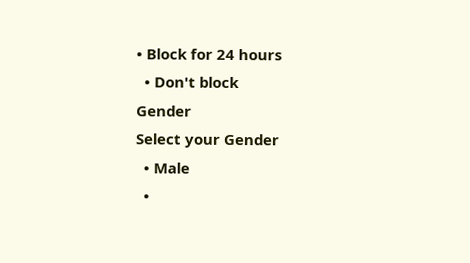• Block for 24 hours
  • Don't block
Gender
Select your Gender
  • Male
  •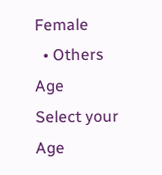Female
  • Others
Age
Select your Age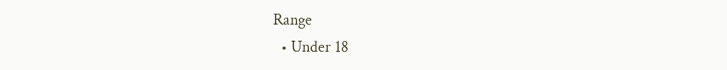Range
  • Under 18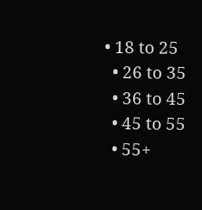• 18 to 25
  • 26 to 35
  • 36 to 45
  • 45 to 55
  • 55+